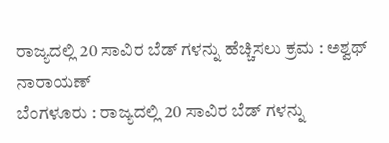ರಾಜ್ಯದಲ್ಲಿ 20 ಸಾವಿರ ಬೆಡ್ ಗಳನ್ನು ಹೆಚ್ಚಿಸಲು ಕ್ರಮ : ಅಶ್ವಥ್ ನಾರಾಯಣ್
ಬೆಂಗಳೂರು : ರಾಜ್ಯದಲ್ಲಿ 20 ಸಾವಿರ ಬೆಡ್ ಗಳನ್ನು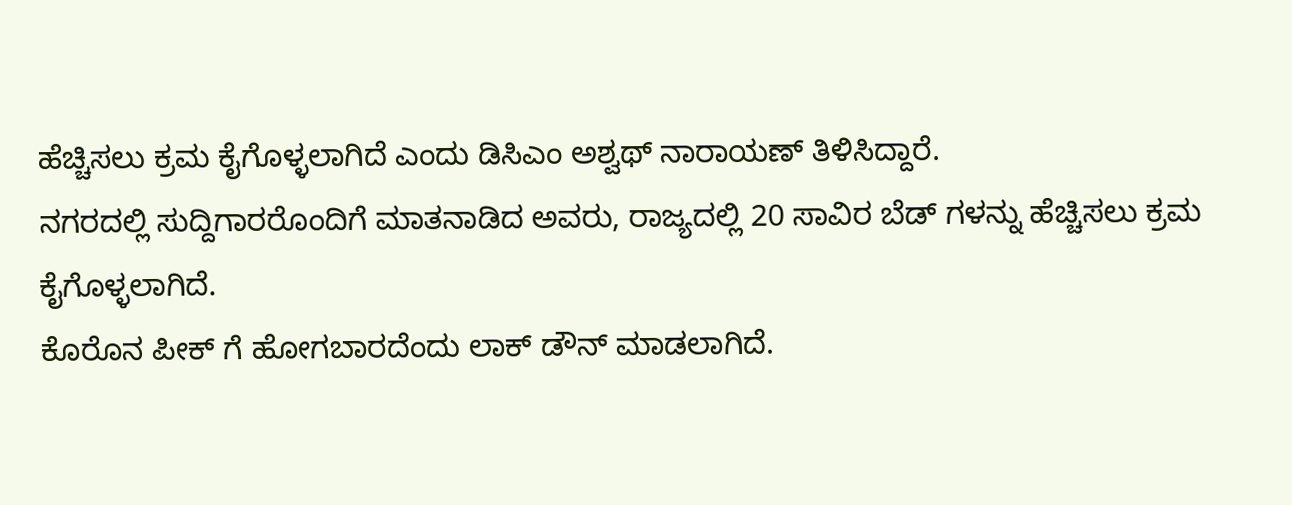ಹೆಚ್ಚಿಸಲು ಕ್ರಮ ಕೈಗೊಳ್ಳಲಾಗಿದೆ ಎಂದು ಡಿಸಿಎಂ ಅಶ್ವಥ್ ನಾರಾಯಣ್ ತಿಳಿಸಿದ್ದಾರೆ.
ನಗರದಲ್ಲಿ ಸುದ್ದಿಗಾರರೊಂದಿಗೆ ಮಾತನಾಡಿದ ಅವರು, ರಾಜ್ಯದಲ್ಲಿ 20 ಸಾವಿರ ಬೆಡ್ ಗಳನ್ನು ಹೆಚ್ಚಿಸಲು ಕ್ರಮ ಕೈಗೊಳ್ಳಲಾಗಿದೆ.
ಕೊರೊನ ಪೀಕ್ ಗೆ ಹೋಗಬಾರದೆಂದು ಲಾಕ್ ಡೌನ್ ಮಾಡಲಾಗಿದೆ.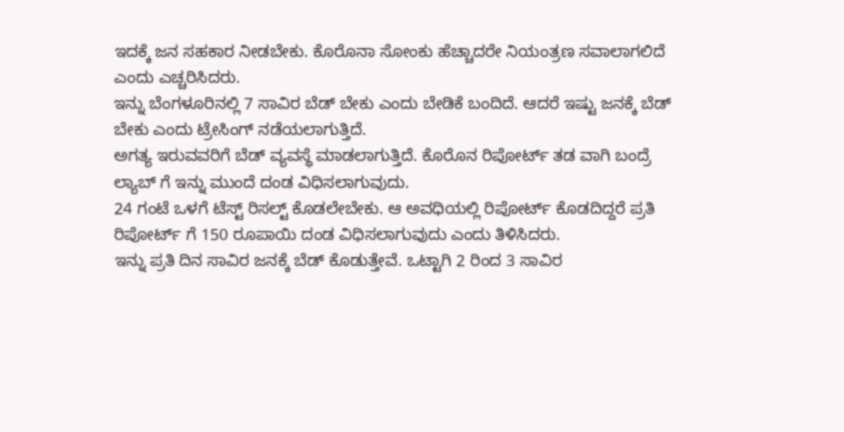ಇದಕ್ಕೆ ಜನ ಸಹಕಾರ ನೀಡಬೇಕು. ಕೊರೊನಾ ಸೋಂಕು ಹೆಚ್ಚಾದರೇ ನಿಯಂತ್ರಣ ಸವಾಲಾಗಲಿದೆ ಎಂದು ಎಚ್ಚರಿಸಿದರು.
ಇನ್ನು ಬೆಂಗಳೂರಿನಲ್ಲಿ 7 ಸಾವಿರ ಬೆಡ್ ಬೇಕು ಎಂದು ಬೇಡಿಕೆ ಬಂದಿದೆ. ಆದರೆ ಇಷ್ಟು ಜನಕ್ಕೆ ಬೆಡ್ ಬೇಕು ಎಂದು ಟ್ರೇಸಿಂಗ್ ನಡೆಯಲಾಗುತ್ತಿದೆ.
ಅಗತ್ಯ ಇರುವವರಿಗೆ ಬೆಡ್ ವ್ಯವಸ್ಥೆ ಮಾಡಲಾಗುತ್ತಿದೆ. ಕೊರೊನ ರಿಪೋರ್ಟ್ ತಡ ವಾಗಿ ಬಂದ್ರೆ ಲ್ಯಾಬ್ ಗೆ ಇನ್ನು ಮುಂದೆ ದಂಡ ವಿಧಿಸಲಾಗುವುದು.
24 ಗಂಟೆ ಒಳಗೆ ಟೆಸ್ಟ್ ರಿಸಲ್ಟ್ ಕೊಡಲೇಬೇಕು. ಆ ಅವಧಿಯಲ್ಲಿ ರಿಪೋರ್ಟ್ ಕೊಡದಿದ್ದರೆ ಪ್ರತಿ ರಿಪೋರ್ಟ್ ಗೆ 150 ರೂಪಾಯಿ ದಂಡ ವಿಧಿಸಲಾಗುವುದು ಎಂದು ತಿಳಿಸಿದರು.
ಇನ್ನು ಪ್ರತಿ ದಿನ ಸಾವಿರ ಜನಕ್ಕೆ ಬೆಡ್ ಕೊಡುತ್ತೇವೆ. ಒಟ್ಟಾಗಿ 2 ರಿಂದ 3 ಸಾವಿರ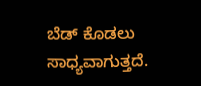ಬೆಡ್ ಕೊಡಲು ಸಾಧ್ಯವಾಗುತ್ತದೆ.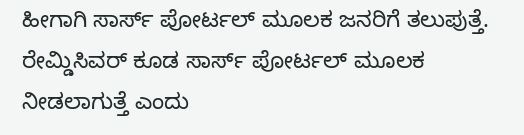ಹೀಗಾಗಿ ಸಾರ್ಸ್ ಪೋರ್ಟಲ್ ಮೂಲಕ ಜನರಿಗೆ ತಲುಪುತ್ತೆ. ರೇಮ್ಡಿಸಿವರ್ ಕೂಡ ಸಾರ್ಸ್ ಪೋರ್ಟಲ್ ಮೂಲಕ ನೀಡಲಾಗುತ್ತೆ ಎಂದು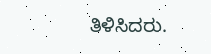ತಿಳಿಸಿದರು.